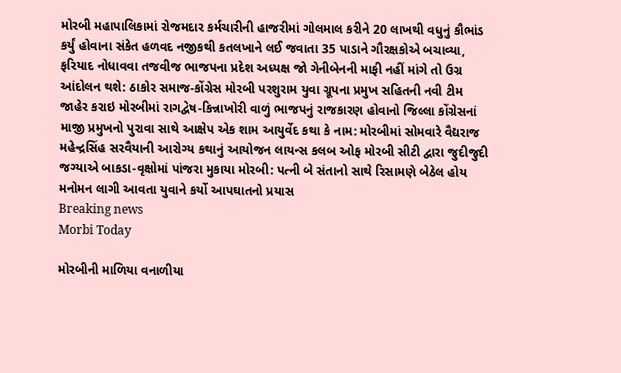મોરબી મહાપાલિકામાં રોજમદાર કર્મચારીની હાજરીમાં ગોલમાલ કરીને 20 લાખથી વધુનું કૌભાંડ કર્યું હોવાના સંકેત હળવદ નજીકથી કતલખાને લઈ જવાતા 35 પાડાને ગૌરક્ષકોએ બચાવ્યા, ફરિયાદ નોધાવવા તજવીજ ભાજપના પ્રદેશ અધ્યક્ષ જો ગેનીબેનની માફી નહીં માંગે તો ઉગ્ર આંદોલન થશે: ઠાકોર સમાજ-કોંગ્રેસ મોરબી પરશુરામ યુવા ગ્રૂપના પ્રમુખ સહિતની નવી ટીમ જાહેર કરાઇ મોરબીમાં રાગદ્વેષ-કિન્નાખોરી વાળું ભાજપનું રાજકારણ હોવાનો જિલ્લા કોંગ્રેસનાં માજી પ્રમુખનો પુરાવા સાથે આક્ષેપ એક શામ આયુર્વેદ કથા કે નામ: મોરબીમાં સોમવારે વૈદ્યરાજ મહેન્દ્રસિંહ સરવૈયાની આરોગ્ય કથાનું આયોજન લાયન્સ કલબ ઓફ મોરબી સીટી દ્વારા જુદીજુદી જગ્યાએ બાકડા-વૃક્ષોમાં પાંજરા મુકાયા મોરબી: પત્ની બે સંતાનો સાથે રિસામણે બેઠેલ હોય મનોમન લાગી આવતા યુવાને કર્યો આપઘાતનો પ્રયાસ
Breaking news
Morbi Today

મોરબીની માળિયા વનાળીયા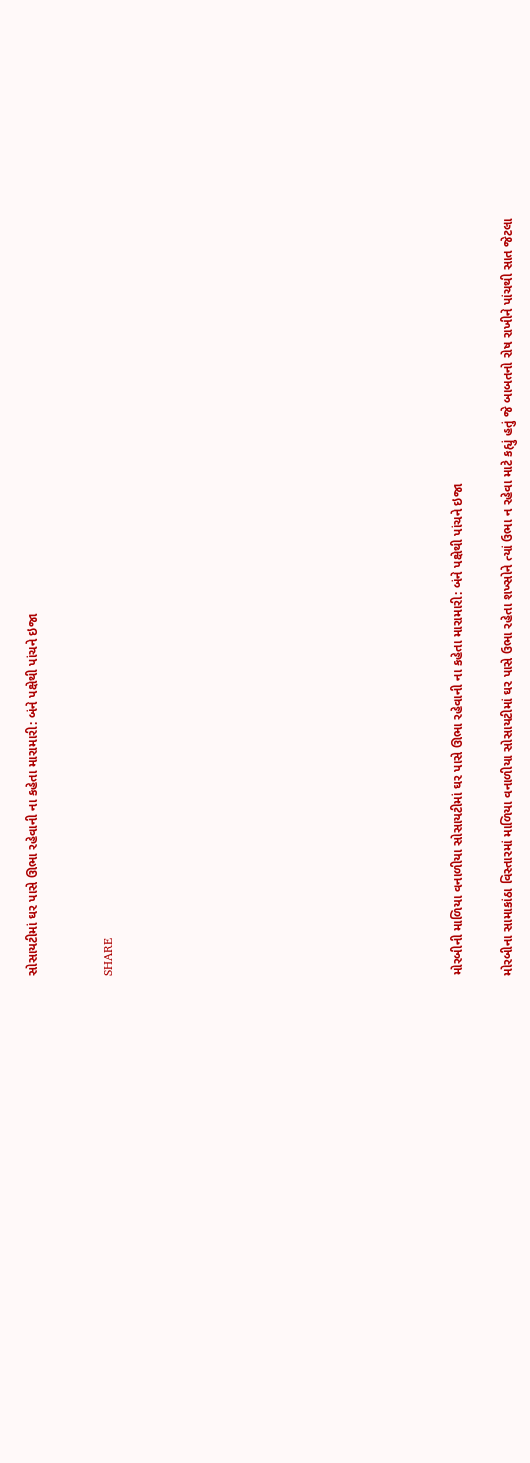સોસાયટીમાં ઘર પાસે ઊભા રહેવાની ના કહેતા મારામારી: બંને પક્ષેથી પાંચને ઇજા


SHARE













મોરબીની માળિયા વનાળીયા સોસાયટીમાં ઘર પાસે ઊભા રહેવાની ના કહેતા મારામારી: બંને પક્ષેથી પાંચને ઇજા

મોરબીના સામાકાંઠા વિસ્તારમાં માળિયા વનાળીયા સોસાયટીમાં ઘર પાસે ઉભા રહેતા શખ્સોને ત્યાં ઉભા ન રહેવા માટે કહ્યું હતું જે બાબતનો રોષ રાખીને પાંચથી સાત જેટલા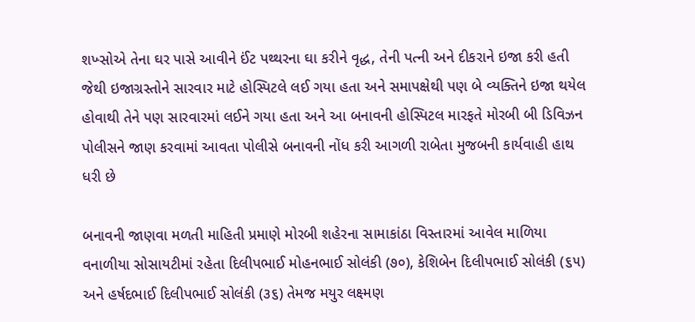શખ્સોએ તેના ઘર પાસે આવીને ઈંટ પથ્થરના ઘા કરીને વૃદ્ધ, તેની પત્ની અને દીકરાને ઇજા કરી હતી જેથી ઇજાગ્રસ્તોને સારવાર માટે હોસ્પિટલે લઈ ગયા હતા અને સમાપક્ષેથી પણ બે વ્યક્તિને ઇજા થયેલ હોવાથી તેને પણ સારવારમાં લઈને ગયા હતા અને આ બનાવની હોસ્પિટલ મારફતે મોરબી બી ડિવિઝન પોલીસને જાણ કરવામાં આવતા પોલીસે બનાવની નોંધ કરી આગળી રાબેતા મુજબની કાર્યવાહી હાથ ધરી છે

બનાવની જાણવા મળતી માહિતી પ્રમાણે મોરબી શહેરના સામાકાંઠા વિસ્તારમાં આવેલ માળિયા વનાળીયા સોસાયટીમાં રહેતા દિલીપભાઈ મોહનભાઈ સોલંકી (૭૦), કેશિબેન દિલીપભાઈ સોલંકી (૬૫) અને હર્ષદભાઈ દિલીપભાઈ સોલંકી (૩૬) તેમજ મયુર લક્ષ્મણ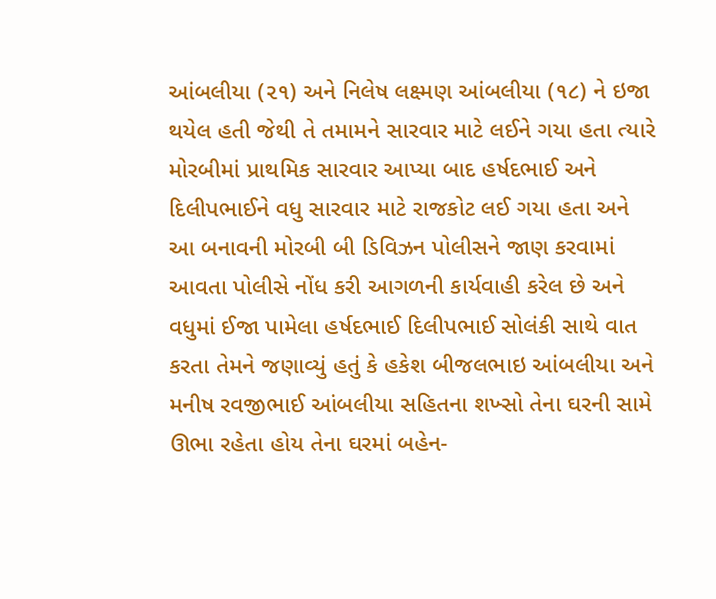આંબલીયા (૨૧) અને નિલેષ લક્ષ્મણ આંબલીયા (૧૮) ને ઇજા થયેલ હતી જેથી તે તમામને સારવાર માટે લઈને ગયા હતા ત્યારે મોરબીમાં પ્રાથમિક સારવાર આપ્યા બાદ હર્ષદભાઈ અને દિલીપભાઈને વધુ સારવાર માટે રાજકોટ લઈ ગયા હતા અને આ બનાવની મોરબી બી ડિવિઝન પોલીસને જાણ કરવામાં આવતા પોલીસે નોંધ કરી આગળની કાર્યવાહી કરેલ છે અને વધુમાં ઈજા પામેલા હર્ષદભાઈ દિલીપભાઈ સોલંકી સાથે વાત કરતા તેમને જણાવ્યું હતું કે હકેશ બીજલભાઇ આંબલીયા અને મનીષ રવજીભાઈ આંબલીયા સહિતના શખ્સો તેના ઘરની સામે ઊભા રહેતા હોય તેના ઘરમાં બહેન-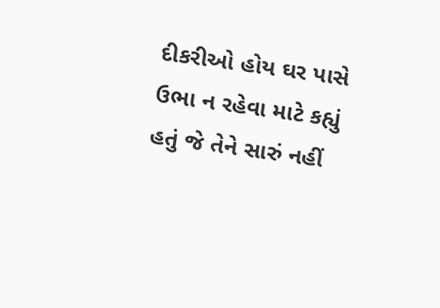દીકરીઓ હોય ઘર પાસે ઉભા ન રહેવા માટે કહ્યું હતું જે તેને સારું નહીં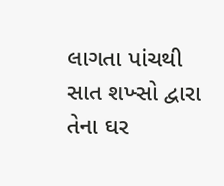લાગતા પાંચથી સાત શખ્સો દ્વારા તેના ઘર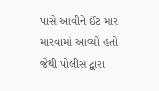પાસે આવીને ઈંટ માર મારવામાં આવ્યો હતો જેથી પોલીસ દ્વારા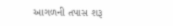આગળની તપાસ શરૂ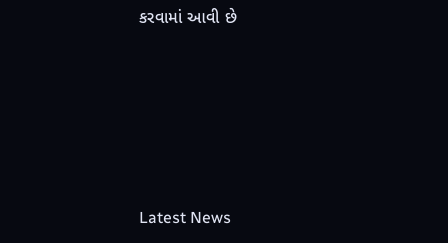કરવામાં આવી છે






Latest News